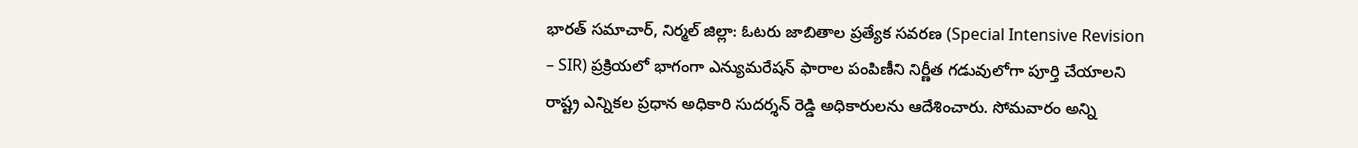భారత్ సమాచార్, నిర్మల్ జిల్లా: ఓటరు జాబితాల ప్రత్యేక సవరణ (Special Intensive Revision – SIR) ప్రక్రియలో భాగంగా ఎన్యుమరేషన్ ఫారాల పంపిణీని నిర్ణీత గడువులోగా పూర్తి చేయాలని రాష్ట్ర ఎన్నికల ప్రధాన అధికారి సుదర్శన్ రెడ్డి అధికారులను ఆదేశించారు. సోమవారం అన్ని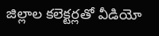జిల్లాల కలెక్టర్లతో వీడియో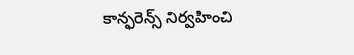కాన్ఫరెన్స్ నిర్వహించి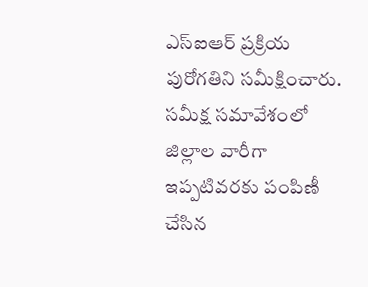ఎస్ఐఆర్ ప్రక్రియ పురోగతిని సమీక్షించారు.
సమీక్ష సమావేశంలో జిల్లాల వారీగా ఇప్పటివరకు పంపిణీ చేసిన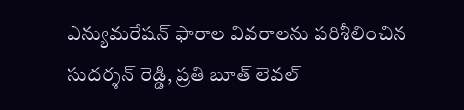ఎన్యుమరేషన్ ఫారాల వివరాలను పరిశీలించిన సుదర్శన్ రెడ్డి, ప్రతి బూత్ లెవల్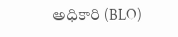అధికారి (BLO)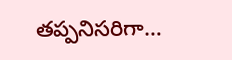తప్పనిసరిగా…